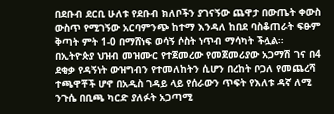በደቡብ ደርቢ ሁለቱ የደቡብ ክለቦችን ያገናኝው ጨዋታ በውጤት ቀውስ ውስጥ የሚገኝው አርባምንጭ ከተማ እንዳለ ከበደ ባስቆጠራት ፍፁም ቅጣት ምት 1-0 በማሸነፍ ወሳኝ ሶስት ነጥብ ማሳካት ችሏል፡፡
በኢትዮጵያ ህዝብ መዝሙር የተጀመረው የመጀመሪያው አጋማሽ ገና በ4 ደቂቃ የዳኝነት ውዝግብን የተመለከትን ሲሆን በረከት ቦጋለ የመጨረሻ ተጫዋቾች ሆኖ በአዲስ ገዳይ ላይ የሰራውን ጥፍት የእለቱ ዳኛ ለሚ ንጉሴ በቢጫ ካርድ ያለፉት አጋጣሚ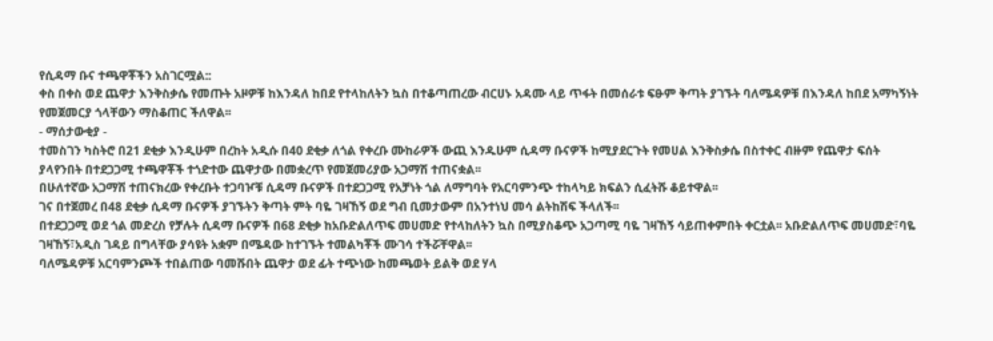የሲዳማ ቡና ተጫዋቾችን አስገርሟል::
ቀስ በቀስ ወደ ጨዋታ እንቅስቃሴ የመጡት አዞዎቹ ከእንዳለ ከበደ የተላከለትን ኳስ በተቆጣጠረው ብርሀኑ አዳሙ ላይ ጥፋት በመሰራቱ ፍፁም ቅጣት ያገኙት ባለሜዳዎቹ በእንዳለ ከበደ አማካኝነት የመጀመርያ ጎላቸውን ማስቆጠር ችለዋል፡፡
- ማሰታውቂያ -
ተመስገን ካስትሮ በ21 ደቂቃ እንዲሁም በረከት አዲሱ በ40 ደቂቃ ለጎል የቀረቡ ሙከራዎች ውጪ እንዱሁም ሲዳማ ቡናዎች ከሚያደርጉት የመሀል እንቅስቃሴ በስተቀር ብዙም የጨዋታ ፍሰት ያላየንበት በተደጋጋሚ ተጫዋቾች ተጎድተው ጨዋታው በመቋረጥ የመጀመሪያው አጋማሽ ተጠናቋል፡፡
በሁለተኛው አጋማሽ ተጠናክረው የቀረቡት ተጋባዦቹ ሲዳማ ቡናዎች በተደጋጋሚ የአቻነት ጎል ለማግባት የአርባምንጭ ተከላካይ ክፍልን ሲፈትሹ ቆይተዋል፡፡
ገና በተጀመረ በ48 ደቂቃ ሲዳማ ቡናዎች ያገኙትን ቅጣት ምት ባዬ ገዛኸኝ ወደ ግብ ቢመታውም በአንተነህ መሳ ልትከሽፍ ችላለች፡፡
በተደጋጋሚ ወደ ጎል መድረስ የቻሉት ሲዳማ ቡናዎች በ68 ደቂቃ ከአቡድልለጥፍ መሀመድ የተላከለትን ኳስ በሚያስቆጭ አጋጣሚ ባዬ ገዛኸኝ ሳይጠቀምበት ቀርቷል፡፡ አቡድልለጥፍ መሀመድ፣ባዬ ገዛኸኝ፣አዲስ ገዳይ በግላቸው ያሳዩት አቋም በሜዳው ከተገኙት ተመልካቾች ሙገሳ ተችሯቸዋል፡፡
ባለሜዳዎቹ አርባምንጮች ተበልጠው ባመሹበት ጨዋታ ወደ ፊት ተጭነው ከመጫወት ይልቅ ወደ ሃላ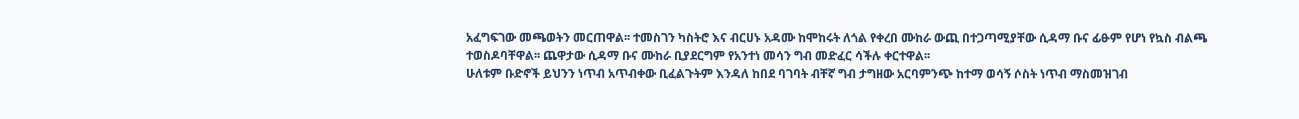አፈግፍገው መጫወትን መርጠዋል፡፡ ተመስገን ካስትሮ እና ብርሀኑ አዳሙ ከሞከሩት ለጎል የቀረበ ሙከራ ውጪ በተጋጣሚያቸው ሲዳማ ቡና ፊፁም የሆነ የኳስ ብልጫ ተወስዶባቸዋል፡፡ ጨዋታው ሲዳማ ቡና ሙከራ ቢያደርግም የአንተነ መሳን ግብ መድፈር ሳችሉ ቀርተዋል፡፡
ሁለቱም ቡድኖች ይህንን ነጥብ አጥብቀው ቢፈልጉትም እንዳለ ከበደ ባገባት ብቸኛ ግብ ታግዘው አርባምንጭ ከተማ ወሳኝ ሶስት ነጥብ ማስመዝገብ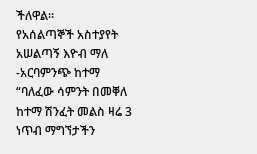ችለዋል፡፡
የአሰልጣኞች አስተያየት
አሠልጣኝ እዮብ ማለ -አርባምንጭ ከተማ
“ባለፈው ሳምንት በመቐለ ከተማ ሽንፈት መልስ ዛሬ 3 ነጥብ ማግኘታችን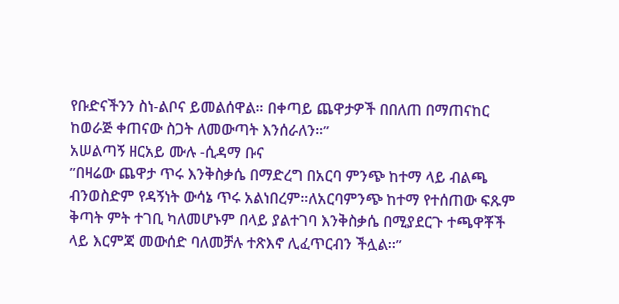የቡድናችንን ስነ-ልቦና ይመልሰዋል። በቀጣይ ጨዋታዎች በበለጠ በማጠናከር ከወራጅ ቀጠናው ስጋት ለመውጣት እንሰራለን።”
አሠልጣኝ ዘርአይ ሙሉ -ሲዳማ ቡና
”በዛሬው ጨዋታ ጥሩ እንቅስቃሴ በማድረግ በአርባ ምንጭ ከተማ ላይ ብልጫ ብንወስድም የዳኝነት ውሳኔ ጥሩ አልነበረም።ለአርባምንጭ ከተማ የተሰጠው ፍጹም ቅጣት ምት ተገቢ ካለመሆኑም በላይ ያልተገባ እንቅስቃሴ በሚያደርጉ ተጫዋቾች ላይ እርምጃ መውሰድ ባለመቻሉ ተጽእኖ ሊፈጥርብን ችሏል፡፡”